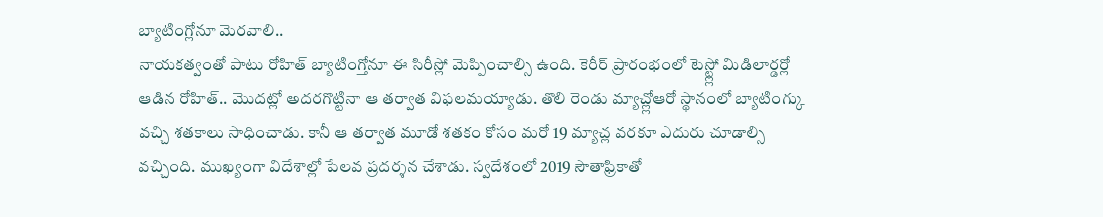బ్యాటింగ్లోనూ మెరవాలి..
నాయకత్వంతో పాటు రోహిత్ బ్యాటింగ్తోనూ ఈ సిరీస్లో మెప్పించాల్సి ఉంది. కెరీర్ ప్రారంభంలో టెస్ట్ల్లో మిడిలార్డర్లో ఆడిన రోహిత్.. మొదట్లో అదరగొట్టినా ఆ తర్వాత విఫలమయ్యాడు. తొలి రెండు మ్యాచ్ల్లోఆరో స్థానంలో బ్యాటింగ్కు వచ్చి శతకాలు సాధించాడు. కానీ ఆ తర్వాత మూడో శతకం కోసం మరో 19 మ్యాచ్ల వరకూ ఎదురు చూడాల్సి వచ్చింది. ముఖ్యంగా విదేశాల్లో పేలవ ప్రదర్శన చేశాడు. స్వదేశంలో 2019 సౌతాఫ్రికాతో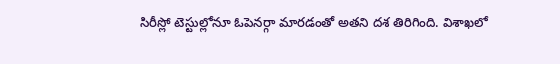సిరీస్లో టెస్టుల్లోనూ ఓపెనర్గా మారడంతో అతని దశ తిరిగింది. విశాఖలో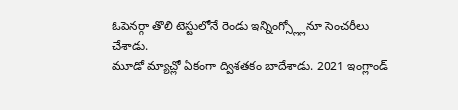ఓపెనర్గా తొలి టెస్టులోనే రెండు ఇన్నింగ్స్ల్లోనూ సెంచరీలు చేశాడు.
మూడో మ్యాచ్లో ఏకంగా ద్విశతకం బాదేశాడు. 2021 ఇంగ్లాండ్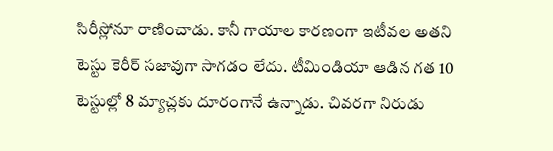సిరీస్లోనూ రాణించాడు. కానీ గాయాల కారణంగా ఇటీవల అతని టెస్టు కెరీర్ సజావుగా సాగడం లేదు. టీమిండియా ఆడిన గత 10 టెస్టుల్లో 8 మ్యాచ్లకు దూరంగానే ఉన్నాడు. చివరగా నిరుడు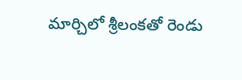మార్చిలో శ్రీలంకతో రెండు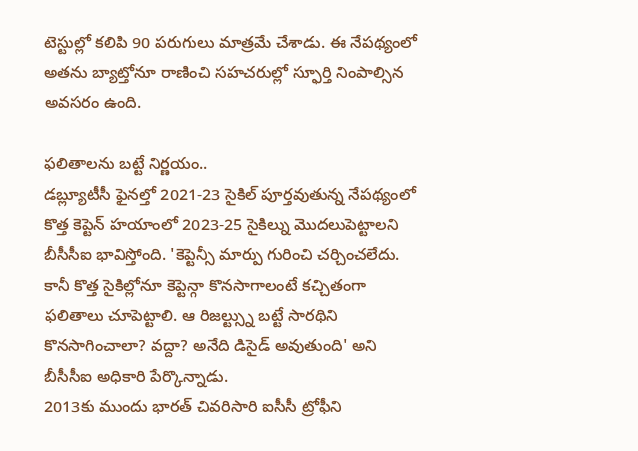టెస్టుల్లో కలిపి 90 పరుగులు మాత్రమే చేశాడు. ఈ నేపథ్యంలో అతను బ్యాట్తోనూ రాణించి సహచరుల్లో స్ఫూర్తి నింపాల్సిన అవసరం ఉంది.

ఫలితాలను బట్టే నిర్ణయం..
డబ్ల్యూటీసీ ఫైనల్తో 2021-23 సైకిల్ పూర్తవుతున్న నేపథ్యంలో కొత్త కెప్టెన్ హయాంలో 2023-25 సైకిల్ను మొదలుపెట్టాలని బీసీసీఐ భావిస్తోంది. 'కెప్టెన్సీ మార్పు గురించి చర్చించలేదు. కానీ కొత్త సైకిల్లోనూ కెప్టెన్గా కొనసాగాలంటే కచ్చితంగా ఫలితాలు చూపెట్టాలి. ఆ రిజల్ట్స్ను బట్టే సారథిని కొనసాగించాలా? వద్దా? అనేది డిసైడ్ అవుతుంది' అని బీసీసీఐ అధికారి పేర్కొన్నాడు.
2013కు ముందు భారత్ చివరిసారి ఐసీసీ ట్రోఫీని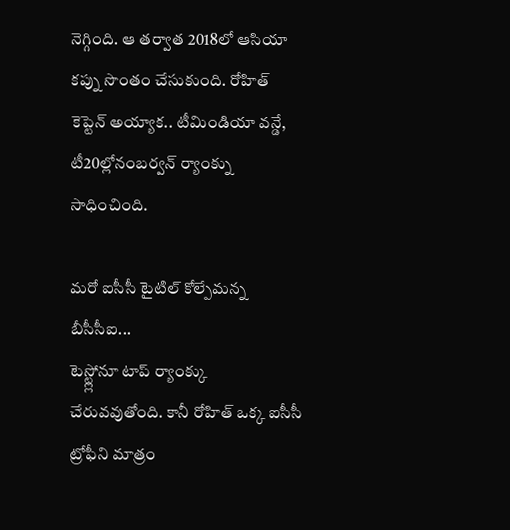నెగ్గింది. ఆ తర్వాత 2018లో ఆసియా కప్ను సొంతం చేసుకుంది. రోహిత్ కెప్టెన్ అయ్యాక.. టీమిండియా వన్డే, టీ20ల్లోనంబర్వన్ ర్యాంక్ను సాధించింది.

మరో ఐసీసీ టైటిల్ కోల్పేమన్న బీసీసీఐ...
టెస్ట్ల్లోనూ టాప్ ర్యాంక్కు చేరువవుతోంది. కానీ రోహిత్ ఒక్క ఐసీసీ ట్రోఫీని మాత్రం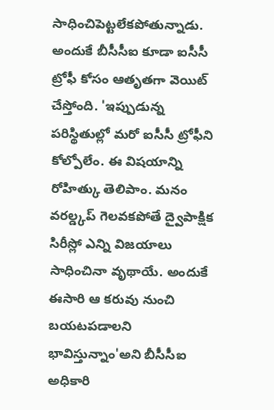సాధించిపెట్టలేకపోతున్నాడు. అందుకే బీసీసీఐ కూడా ఐసీసీ ట్రోఫీ కోసం ఆతృతగా వెయిట్ చేస్తోంది. 'ఇప్పుడున్న పరిస్థితుల్లో మరో ఐసీసీ ట్రోఫీని కోల్పోలేం. ఈ విషయాన్ని రోహిత్కు తెలిపాం. మనం వరల్డ్కప్ గెలవకపోతే ద్వైపాక్షిక సిరీస్లో ఎన్ని విజయాలు సాధించినా వృథాయే. అందుకే ఈసారి ఆ కరువు నుంచి బయటపడాలని భావిస్తున్నాం'అని బీసీసీఐ అధికారి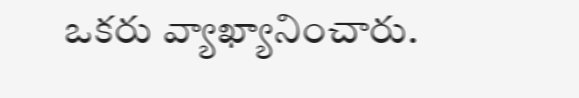ఒకరు వ్యాఖ్యానించారు.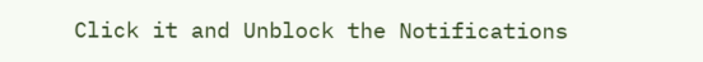Click it and Unblock the Notifications